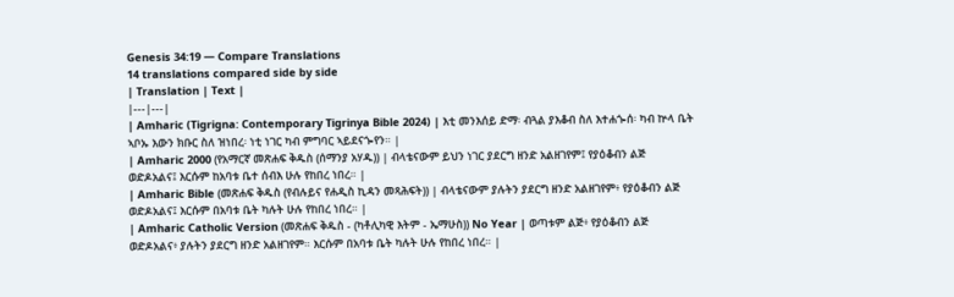Genesis 34:19 — Compare Translations
14 translations compared side by side
| Translation | Text |
|---|---|
| Amharic (Tigrigna: Contemporary Tigrinya Bible 2024) | እቲ መንእሰይ ድማ፡ ብጓል ያእቆብ ስለ እተሐጐሰ፡ ካብ ኵላ ቤት ኣቦኡ እውን ክቡር ስለ ዝነበረ፡ ነቲ ነገር ካብ ምግባር ኣይደናጐየን። |
| Amharic 2000 (የአማርኛ መጽሐፍ ቅዱስ (ሰማንያ አሃዱ)) | ብላቴናውም ይህን ነገር ያደርግ ዘንድ አልዘገየም፤ የያዕቆብን ልጅ ወድዶአልና፤ እርሱም ከአባቱ ቤተ ሰብእ ሁሉ የከበረ ነበረ። |
| Amharic Bible (መጽሐፍ ቅዱስ (የብሉይና የሐዲስ ኪዳን መጻሕፍት)) | ብላቴናውም ያሉትን ያደርግ ዘንድ አልዘገየም፥ የያዕቆብን ልጅ ወድዶአልና፤ እርሱም በአባቱ ቤት ካሉት ሁሉ የከበረ ነበረ። |
| Amharic Catholic Version (መጽሐፍ ቅዱስ - (ካቶሊካዊ እትም - ኤማሁስ)) No Year | ወጣቱም ልጅ፥ የያዕቆብን ልጅ ወድዶአልና፥ ያሉትን ያደርግ ዘንድ አልዘገየም። እርሱም በአባቱ ቤት ካሉት ሁሉ የከበረ ነበረ። |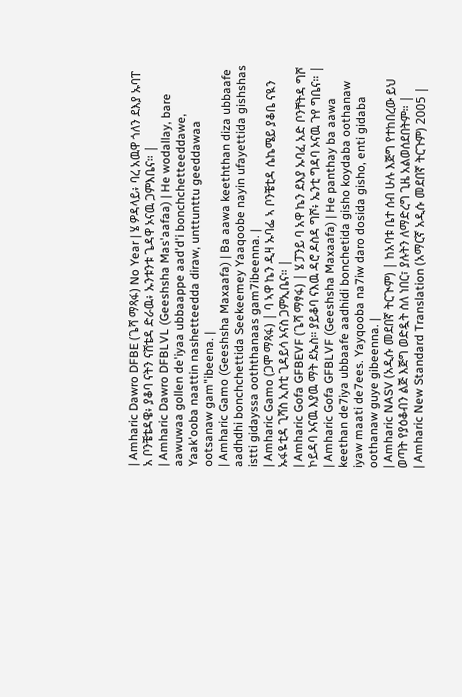| Amharic Dawro DFBE (ጌሻ ማጻፋ) No Year | ሄ ዎዳላይ፥ ባረ አዉዋ ጎለን ደእያ ኡባፐ አ ቦንቼቴዳዌ፥ ያቆባ ናትን ናሸቴዳ ድራዉ፥ ኡንቱንቱ ጌዳዋ ኦናዉ ጋምእቤና። |
| Amharic Dawro DFBLVL (Geeshsha Mas'aafaa) | He wodallay, bare aawuwaa gollen de'iyaa ubbaappe aad'd'i bonchchetteeddawe, Yaak'ooba naattin nashetteedda diraw, unttunttu geeddawaa ootsanaw gam"ibeena. |
| Amharic Gamo (Geeshsha Maxaafa) | Ba aawa keeththan diza ubbaafe aadhdhi bonchchettida Seekeemey Yaaqoobe nayin ufayettida gishshas istti gidayssa ooththanaas gam7ibeenna. |
| Amharic Gamo (ጋሞ ማጻፋ) | ባ ኣዋ ኬን ዲዛ ኡባፌ ኣ ቦንቼቲዳ ሴኬሜይ ያቆቤ ናዪን ኡፋዬቲዳ ጊሻስ ኢስቲ ጊዳይሳ ኦናስ ጋምኢቤና። |
| Amharic Gofa GFBEVF (ጌሻ ማፃፋ) | ሄ ፓንይ ባ አዋ ኬን ደእያ ኡባፈ አድ ቦንቸትዳ ግሾ ኮይዳባ ኦናዉ እያዉ ማት ደኤስ። ያይቆባ ናእዉ ዳሮ ዶስዳ ግሾ፥ ኤንቲ ግዳባ ኦናዉ ጉየ ግቤና። |
| Amharic Gofa GFBLVF (Geeshsha Maxaafa) | He panthay ba aawa keethan de7iya ubbaafe aadhidi bonchetida gisho koydaba oothanaw iyaw maati de7ees. Yayqooba na7iw daro dosida gisho, enti gidaba oothanaw guye gibeenna. |
| Amharic NASV (አዲሱ መደበኛ ትርጒም) | ከአባቱ ቤተ ሰብ ሁሉ እጅግ የተከበረው ይህ ወጣት የያዕቆብን ልጅ እጅግ ወድዷት ስለ ነበር፣ ያሉትን ለማድረግ ጊዜ አልወሰደበትም። |
| Amharic New Standard Translation (አማርኛ አዲሱ መደበኛ ትርጉም) 2005 |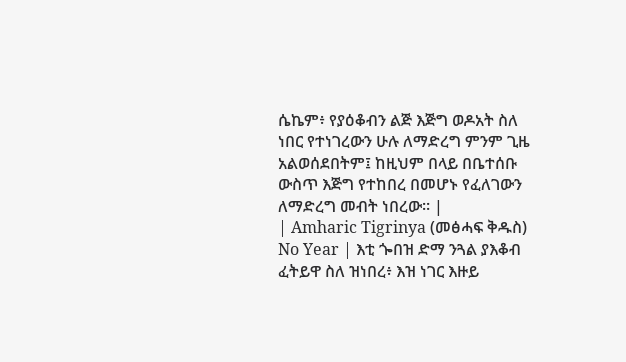ሴኬም፥ የያዕቆብን ልጅ እጅግ ወዶአት ስለ ነበር የተነገረውን ሁሉ ለማድረግ ምንም ጊዜ አልወሰደበትም፤ ከዚህም በላይ በቤተሰቡ ውስጥ እጅግ የተከበረ በመሆኑ የፈለገውን ለማድረግ መብት ነበረው። |
| Amharic Tigrinya (መፅሓፍ ቅዱስ) No Year | እቲ ጐበዝ ድማ ንጓል ያእቆብ ፈትይዋ ስለ ዝነበረ፥ እዝ ነገር እዙይ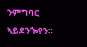ንምግባር ኣይደንጐየን።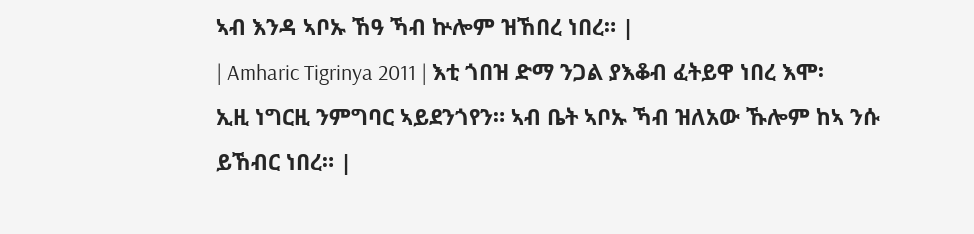ኣብ እንዳ ኣቦኡ ኸዓ ኻብ ኵሎም ዝኸበረ ነበረ። |
| Amharic Tigrinya 2011 | እቲ ጎበዝ ድማ ንጋል ያእቆብ ፈትይዋ ነበረ እሞ፡ ኢዚ ነግርዚ ንምግባር ኣይደንጎየን። ኣብ ቤት ኣቦኡ ኻብ ዝለአው ኹሎም ከኣ ንሱ ይኸብር ነበረ። |